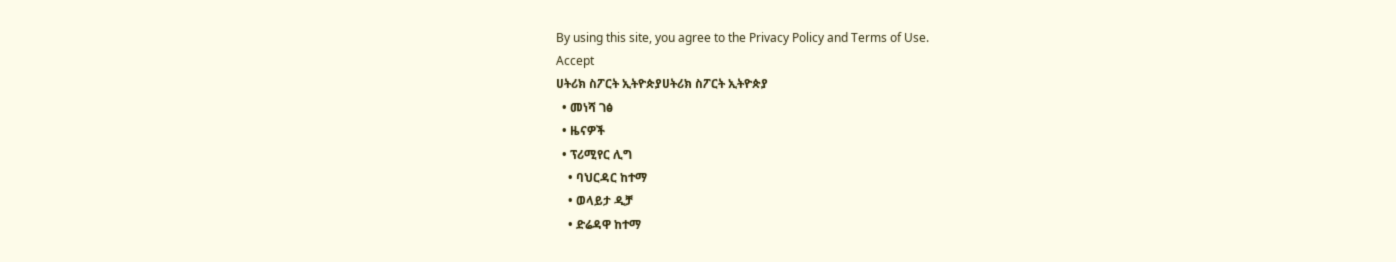By using this site, you agree to the Privacy Policy and Terms of Use.
Accept
ሀትሪክ ስፖርት ኢትዮጵያሀትሪክ ስፖርት ኢትዮጵያ
  • መነሻ ገፅ
  • ዜናዎች
  • ፕሪሚየር ሊግ
    • ባህርዳር ከተማ
    • ወላይታ ዲቻ
    • ድሬዳዋ ከተማ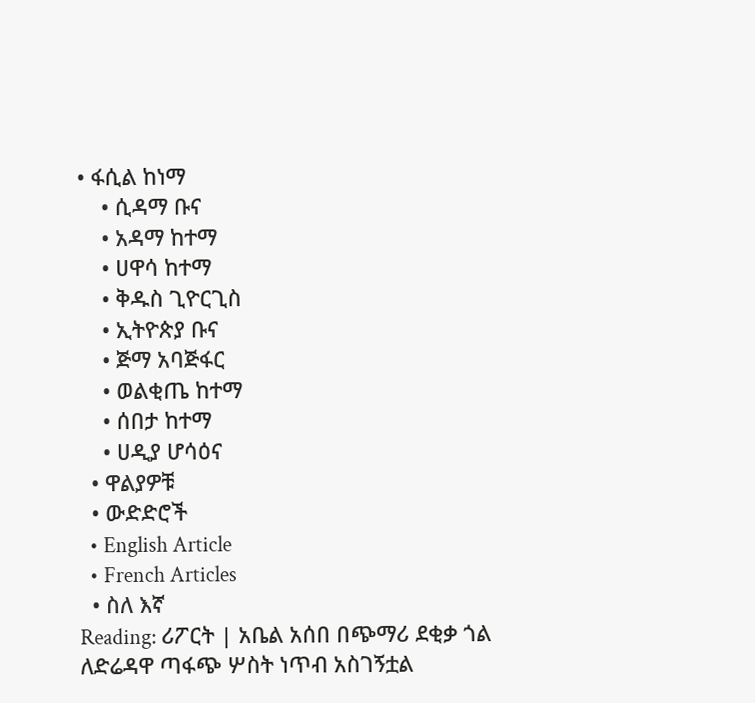• ፋሲል ከነማ
    • ሲዳማ ቡና
    • አዳማ ከተማ
    • ሀዋሳ ከተማ
    • ቅዱስ ጊዮርጊስ
    • ኢትዮጵያ ቡና
    • ጅማ አባጅፋር
    • ወልቂጤ ከተማ
    • ሰበታ ከተማ
    • ሀዲያ ሆሳዕና
  • ዋልያዎቹ
  • ውድድሮች
  • English Article
  • French Articles
  • ስለ እኛ
Reading: ሪፖርት | አቤል አሰበ በጭማሪ ደቂቃ ጎል ለድሬዳዋ ጣፋጭ ሦስት ነጥብ አስገኝቷል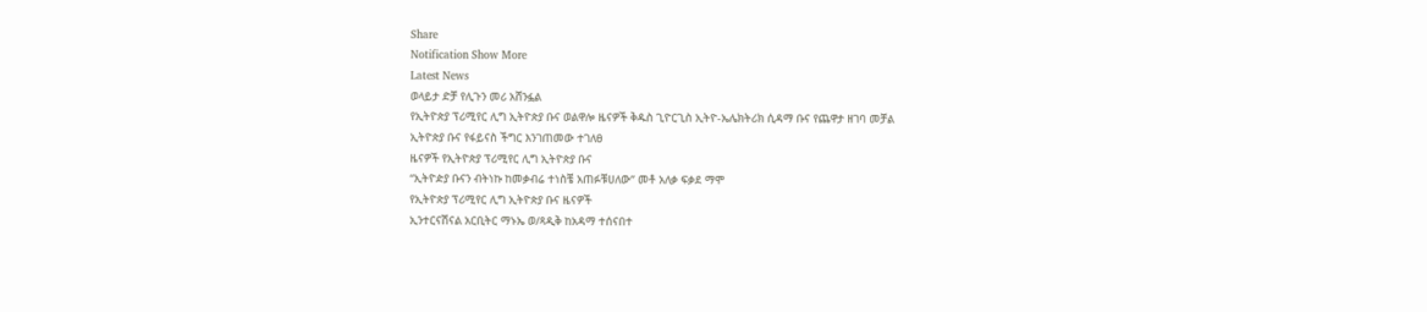Share
Notification Show More
Latest News
ወላይታ ድቻ የሊጉን መሪ አሸንፏል
የኢትዮጵያ ፕሪሚየር ሊግ ኢትዮጵያ ቡና ወልዋሎ ዜናዎች ቅዱስ ጊዮርጊስ ኢትዮ-ኤሌክትሪክ ሲዳማ ቡና የጨዋታ ዘገባ መቻል
ኢትዮጵያ ቡና የፋይናስ ችግር እንገጠመው ተገለፀ
ዜናዎች የኢትዮጵያ ፕሪሚየር ሊግ ኢትዮጵያ ቡና
“ኢትዮዽያ ቡናን ብትነኩ ከመቃብሬ ተነስቼ አጠፉቹሀለው” መቶ አለቃ ፍቃደ ማሞ
የኢትዮጵያ ፕሪሚየር ሊግ ኢትዮጵያ ቡና ዜናዎች
ኢንተርናሽናል አርቢትር ማኑኤ ወ/ጻዲቅ ከአዳማ ተሰናበተ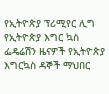የኢትዮጵያ ፕሪሚየር ሊግ የኢትዮጵያ እግር ኳስ ፌዴሬሽን ዜናዎች የኢትዮጵያ እግርኳስ ዳኞች ማህበር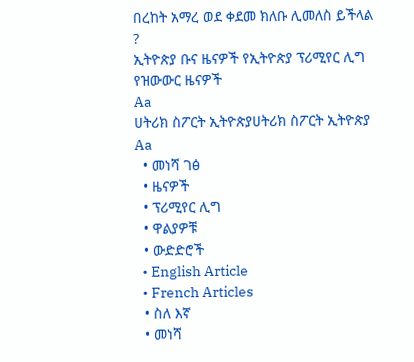በረከት አማረ ወደ ቀደመ ክለቡ ሊመለስ ይችላል ?
ኢትዮጵያ ቡና ዜናዎች የኢትዮጵያ ፕሪሚየር ሊግ የዝውውር ዜናዎች
Aa
ሀትሪክ ስፖርት ኢትዮጵያሀትሪክ ስፖርት ኢትዮጵያ
Aa
  • መነሻ ገፅ
  • ዜናዎች
  • ፕሪሚየር ሊግ
  • ዋልያዎቹ
  • ውድድሮች
  • English Article
  • French Articles
  • ስለ እኛ
  • መነሻ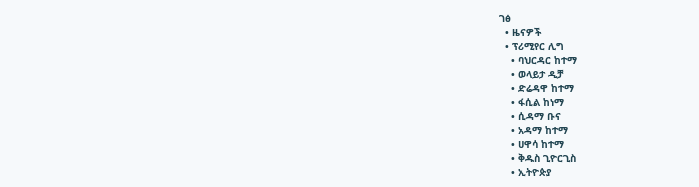ገፅ
  • ዜናዎች
  • ፕሪሚየር ሊግ
    • ባህርዳር ከተማ
    • ወላይታ ዲቻ
    • ድሬዳዋ ከተማ
    • ፋሲል ከነማ
    • ሲዳማ ቡና
    • አዳማ ከተማ
    • ሀዋሳ ከተማ
    • ቅዱስ ጊዮርጊስ
    • ኢትዮጵያ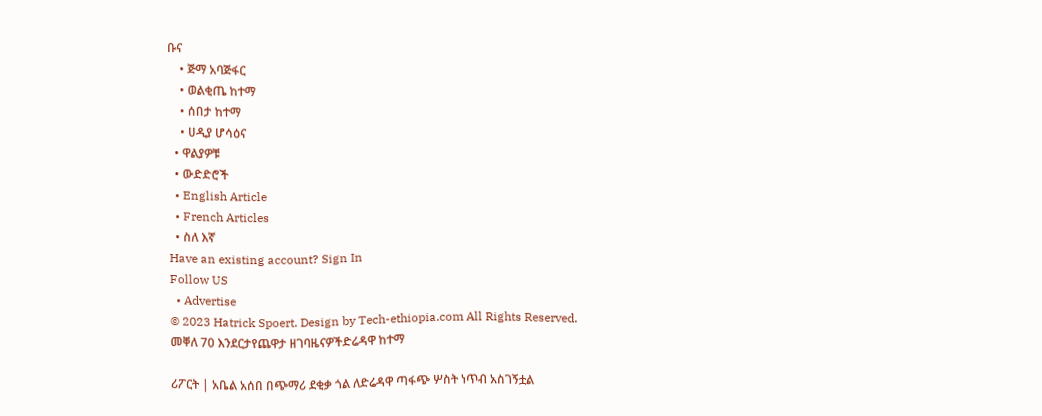ቡና
    • ጅማ አባጅፋር
    • ወልቂጤ ከተማ
    • ሰበታ ከተማ
    • ሀዲያ ሆሳዕና
  • ዋልያዎቹ
  • ውድድሮች
  • English Article
  • French Articles
  • ስለ እኛ
Have an existing account? Sign In
Follow US
  • Advertise
© 2023 Hatrick Spoert. Design by Tech-ethiopia.com All Rights Reserved.
መቐለ 70 እንደርታየጨዋታ ዘገባዜናዎችድሬዳዋ ከተማ

ሪፖርት | አቤል አሰበ በጭማሪ ደቂቃ ጎል ለድሬዳዋ ጣፋጭ ሦስት ነጥብ አስገኝቷል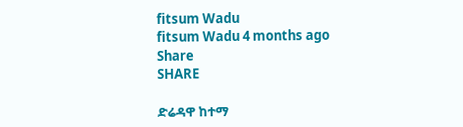fitsum Wadu
fitsum Wadu 4 months ago
Share
SHARE

ድሬዳዋ ከተማ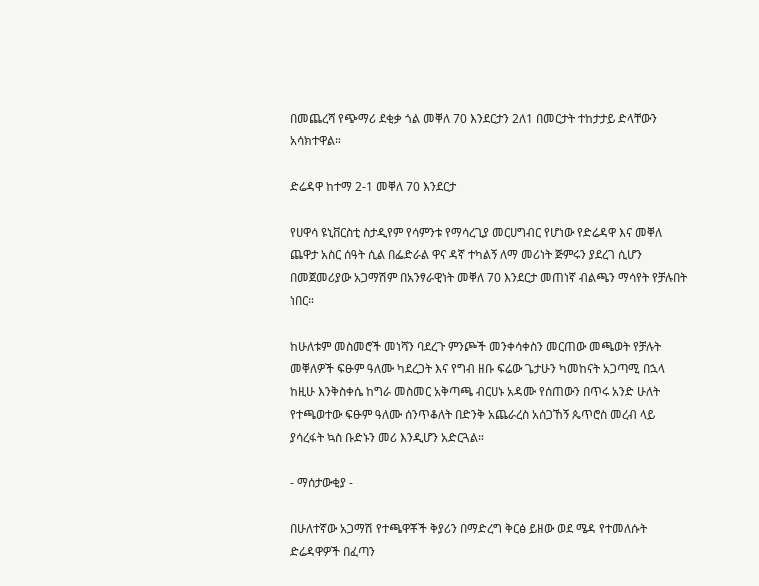በመጨረሻ የጭማሪ ደቂቃ ጎል መቐለ 70 እንደርታን 2ለ1 በመርታት ተከታታይ ድላቸውን አሳክተዋል።

ድሬዳዋ ከተማ 2-1 መቐለ 70 እንደርታ

የሀዋሳ ዩኒቨርስቲ ስታዲየም የሳምንቱ የማሳረጊያ መርሀግብር የሆነው የድሬዳዋ እና መቐለ ጨዋታ አስር ሰዓት ሲል በፌድራል ዋና ዳኛ ተካልኝ ለማ መሪነት ጅምሩን ያደረገ ሲሆን በመጀመሪያው አጋማሽም በአንፃራዊነት መቐለ 70 እንደርታ መጠነኛ ብልጫን ማሳየት የቻሉበት ነበር።

ከሁለቱም መስመሮች መነሻን ባደረጉ ምንጮች መንቀሳቀስን መርጠው መጫወት የቻሉት መቐለዎች ፍፁም ዓለሙ ካደረጋት እና የግብ ዘቡ ፍሬው ጌታሁን ካመከናት አጋጣሚ በኋላ ከዚሁ እንቅስቀሴ ከግራ መስመር አቅጣጫ ብርሀኑ አዳሙ የሰጠውን በጥሩ አንድ ሁለት የተጫወተው ፍፁም ዓለሙ ሰንጥቆለት በድንቅ አጨራረስ አሰጋኸኝ ጴጥሮስ መረብ ላይ ያሳረፋት ኳስ ቡድኑን መሪ እንዲሆን አድርጓል።

- ማሰታውቂያ -

በሁለተኛው አጋማሽ የተጫዋቾች ቅያሪን በማድረግ ቅርፅ ይዘው ወደ ሜዳ የተመለሱት ድሬዳዋዎች በፈጣን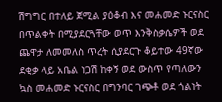ሽግግር በተለይ ጀሚል ያዕቆብ እና መሐመድ ኑርናስር በጥልቀት በሚያደርጓቸው ወጥ እንቅስቃሴዎች ወደ ጨዋታ ለመመለስ ጥረት ሲያደርጉ ቆይተው 49ኛው ደቂቃ ላይ አቤል ነጋሽ ከቀኝ ወደ ውስጥ የጣለውን ኳስ መሐመድ ኑርናስር በግንባር ገጭቶ ወደ ጎልነት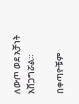ለውጦ ወደ አቻነት አሸጋግሯል።

በቀጣዮቹም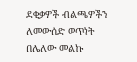ደቂቃዎች ብልጫዎችን ለመውሰድ ወጥነት በሌለው መልኩ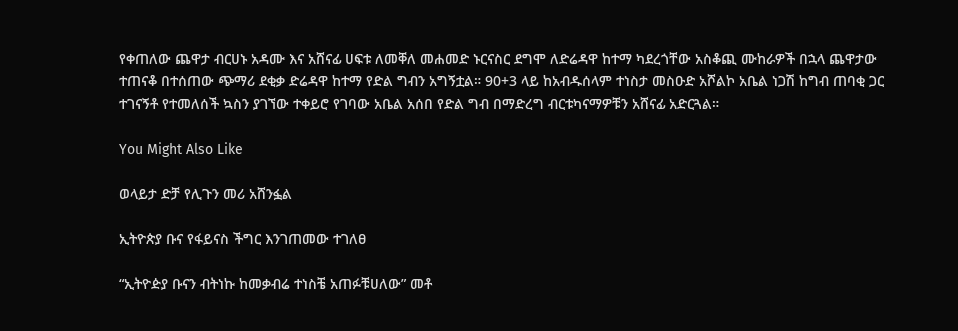የቀጠለው ጨዋታ ብርሀኑ አዳሙ እና አሸናፊ ሀፍቱ ለመቐለ መሐመድ ኑርናስር ደግሞ ለድሬዳዋ ከተማ ካደረጎቸው አስቆጪ ሙከራዎች በኋላ ጨዋታው ተጠናቆ በተሰጠው ጭማሪ ደቂቃ ድሬዳዋ ከተማ የድል ግብን አግኝቷል። 90+3 ላይ ከአብዱሰላም ተነስታ መስዑድ አሾልኮ አቤል ነጋሽ ከግብ ጠባቂ ጋር ተገናኝቶ የተመለሰች ኳስን ያገኘው ተቀይሮ የገባው አቤል አሰበ የድል ግብ በማድረግ ብርቱካናማዎቹን አሸናፊ አድርጓል።

You Might Also Like

ወላይታ ድቻ የሊጉን መሪ አሸንፏል

ኢትዮጵያ ቡና የፋይናስ ችግር እንገጠመው ተገለፀ

“ኢትዮዽያ ቡናን ብትነኩ ከመቃብሬ ተነስቼ አጠፉቹሀለው” መቶ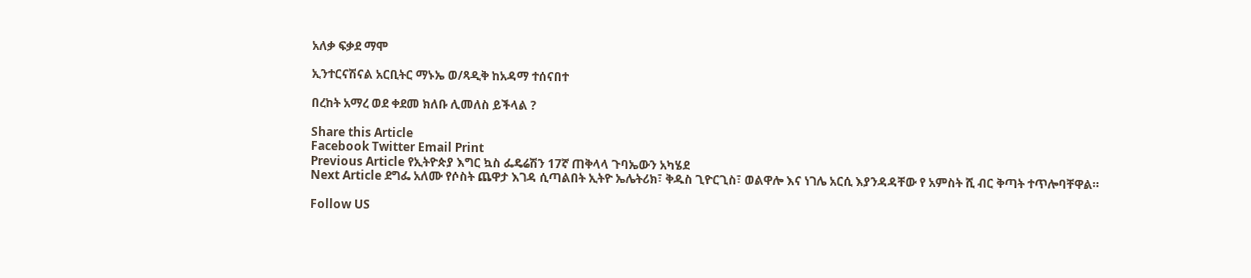አለቃ ፍቃደ ማሞ

ኢንተርናሽናል አርቢትር ማኑኤ ወ/ጻዲቅ ከአዳማ ተሰናበተ

በረከት አማረ ወደ ቀደመ ክለቡ ሊመለስ ይችላል ?

Share this Article
Facebook Twitter Email Print
Previous Article የኢትዮጵያ እግር ኳስ ፌዴሬሽን 17ኛ ጠቅላላ ጉባኤውን አካሄደ
Next Article ደግፌ አለሙ የሶስት ጨዋታ እገዳ ሲጣልበት ኢትዮ ኤሌትሪክ፣ ቅዱስ ጊዮርጊስ፣ ወልዋሎ እና ነገሌ አርሲ እያንዳዳቸው የ አምስት ሺ ብር ቅጣት ተጥሎባቸዋል።

Follow US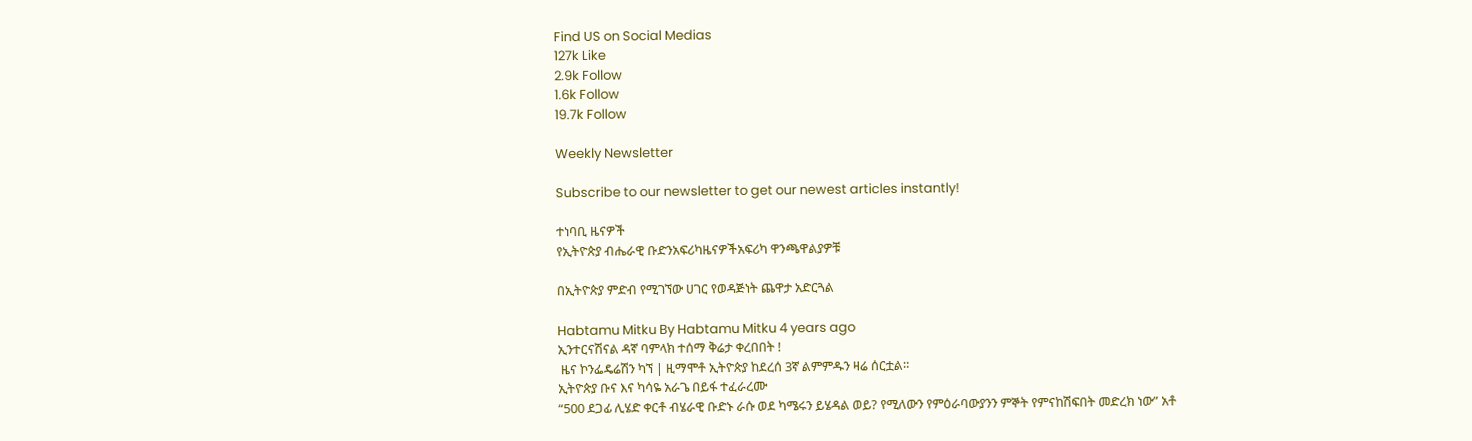Find US on Social Medias
127k Like
2.9k Follow
1.6k Follow
19.7k Follow

Weekly Newsletter

Subscribe to our newsletter to get our newest articles instantly!

ተነባቢ ዜናዎች
የኢትዮጵያ ብሔራዊ ቡድንአፍሪካዜናዎችአፍሪካ ዋንጫዋልያዎቹ

በኢትዮጵያ ምድብ የሚገኘው ሀገር የወዳጅነት ጨዋታ አድርጓል

Habtamu Mitku By Habtamu Mitku 4 years ago
ኢንተርናሽናል ዳኛ ባምላክ ተሰማ ቅሬታ ቀረበበት !
 ዜና ኮንፌዴሬሽን ካኘ | ዚማሞቶ ኢትዮጵያ ከደረሰ 3ኛ ልምምዱን ዛሬ ሰርቷል።
ኢትዮጵያ ቡና እና ካሳዬ አራጌ በይፋ ተፈራረሙ
“500 ደጋፊ ሊሄድ ቀርቶ ብሄራዊ ቡድኑ ራሱ ወደ ካሜሩን ይሄዳል ወይ? የሚለውን የምዕራባውያንን ምኞት የምናከሽፍበት መድረክ ነው” አቶ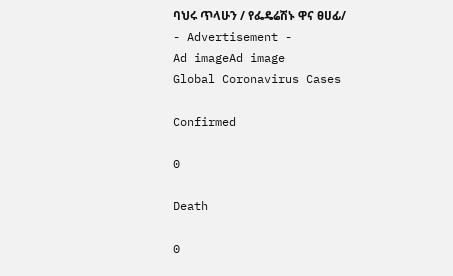ባህሩ ጥላሁን / የፌዴሬሽኑ ዋና ፀሀፊ/
- Advertisement -
Ad imageAd image
Global Coronavirus Cases

Confirmed

0

Death

0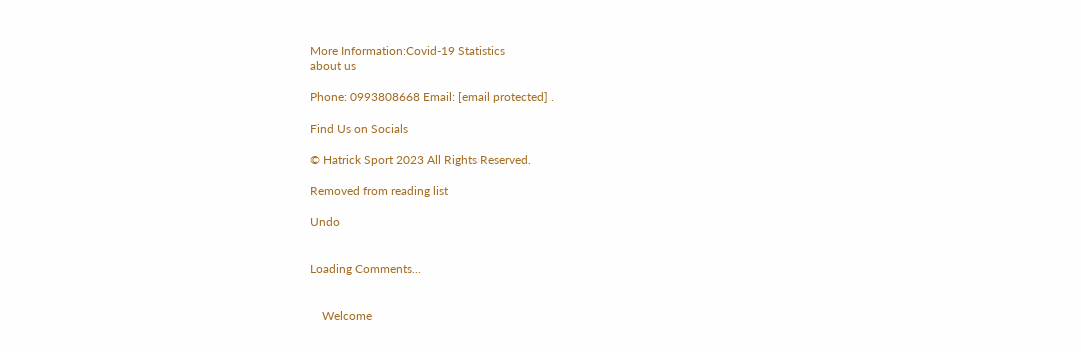More Information:Covid-19 Statistics
about us

Phone: 0993808668 Email: [email protected] .

Find Us on Socials

© Hatrick Sport 2023 All Rights Reserved.

Removed from reading list

Undo


Loading Comments...


    Welcome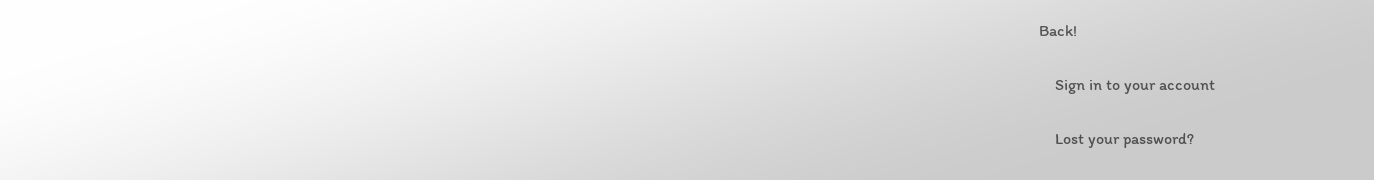Back!

    Sign in to your account

    Lost your password?